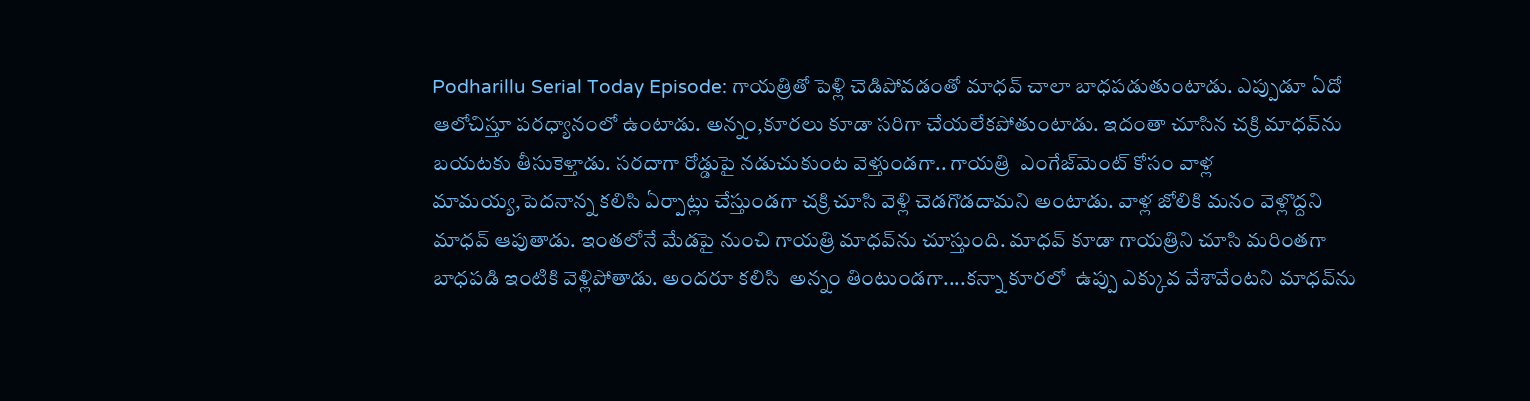Podharillu Serial Today Episode: గాయత్రితో పెళ్లి చెడిపోవడంతో మాధవ్‌ చాలా బాధపడుతుంటాడు. ఎప్పుడూ ఏదో ఆలోచిస్తూ పరధ్యానంలో ఉంటాడు. అన్నం,కూరలు కూడా సరిగా చేయలేకపోతుంటాడు. ఇదంతా చూసిన చక్రి మాధవ్‌ను బయటకు తీసుకెళ్తాడు. సరదాగా రోడ్డుపై నడుచుకుంట వెళ్తుండగా.. గాయత్రి  ఎంగేజ్‌మెంట్ కోసం వాళ్ల మామయ్య,పెదనాన్న కలిసి ఏర్పాట్లు చేస్తుండగా చక్రి చూసి వెళ్లి చెడగొడదామని అంటాడు. వాళ్ల జోలికి మనం వెళ్లొద్దని మాధవ్‌ ఆపుతాడు. ఇంతలోనే మేడపై నుంచి గాయత్రి మాధవ్‌ను చూస్తుంది. మాధవ్‌ కూడా గాయత్రిని చూసి మరింతగా  బాధపడి ఇంటికి వెళ్లిపోతాడు. అందరూ కలిసి  అన్నం తింటుండగా....కన్నా కూరలో  ఉప్పు ఎక్కువ వేశావేంటని మాధవ్‌ను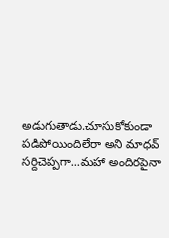అడుగుతాడు.చూసుకోకుండా  పడిపోయిందిలేరా అని మాధవ్ సర్దిచెప్పగా...మహా అందిరపైనా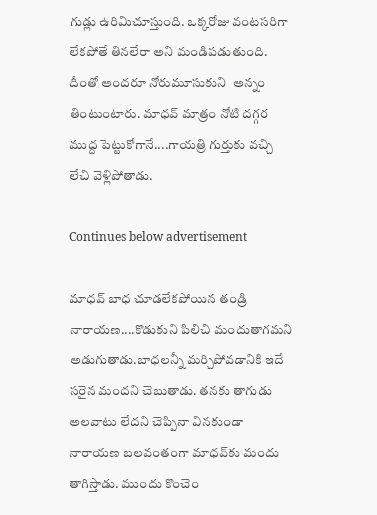గుడ్లు ఉరిమిచూస్తుంది. ఒక్కరోజు వంటసరిగా లేకపోతే తినలేరా అని మండిపడుతుంది. దీంతో అందరూ నోరుమూసుకుని  అన్నం తింటుంటారు. మాధవ్‌ మాత్రం నోటి దగ్గర ముద్ద పెట్టుకోగానే....గాయత్రి గుర్తుకు వచ్చి లేచి వెళ్లిపోతాడు.

Continues below advertisement

మాధవ్ బాధ చూడలేకపోయిన తండ్రి నారాయణ....కొడుకుని పిలిచి మందుతాగమని అడుగుతాడు.బాధలన్నీ మర్చిపోవడానికి ఇదే సరైన మందని చెబుతాడు. తనకు తాగుడు అలవాటు లేదని చెప్పినా వినకుండా నారాయణ బలవంతంగా మాధవ్‌కు మందు తాగిస్తాడు. ముందు కొంచెం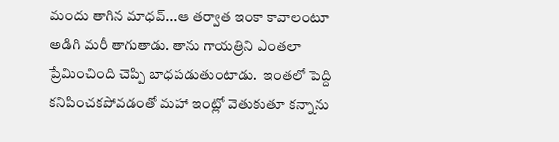మందు తాగిన మాధవ్‌...ఆ తర్వాత ఇంకా కావాలంటూ అడిగి మరీ తాగుతాడు. తాను గాయత్రిని ఎంతలా ప్రేమించింది చెప్పి బాధపడుతుంటాడు.  ఇంతలో పెద్ది కనిపించకపోవడంతో మహా ఇంట్లో వెతుకుతూ కన్నాను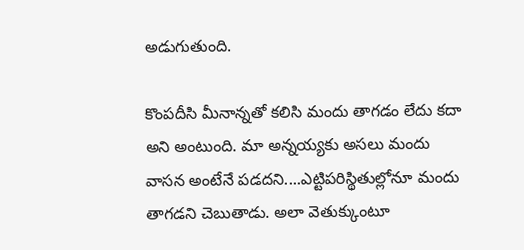అడుగుతుంది.

కొంపదీసి మీనాన్నతో కలిసి మందు తాగడం లేదు కదా అని అంటుంది. మా అన్నయ్యకు అసలు మందు వాసన అంటేనే పడదని....ఎట్టిపరిస్థితుల్లోనూ మందు తాగడని చెబుతాడు. అలా వెతుక్కుంటూ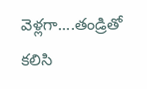వెళ్లగా....తండ్రితో కలిసి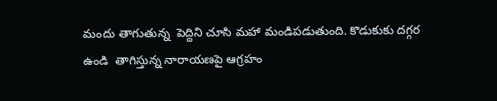మందు తాగుతున్న  పెద్దిని చూసి మహా మండిపడుతుంది. కొడుకుకు దగ్గర ఉండి  తాగిస్తున్న నారాయణపై ఆగ్రహం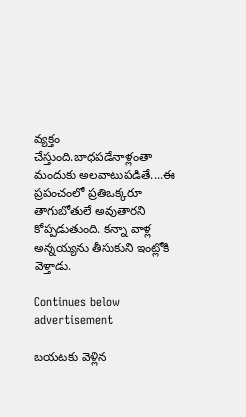వ్యక్తం చేస్తుంది.బాధపడేనాళ్లంతా మందుకు అలవాటుపడితే....ఈ ప్రపంచంలో ప్రతిఒక్కరూ తాగుబోతులే అవుతారని కోప్పడుతుంది. కన్నా వాళ్ల అన్నయ్యను తీసుకుని ఇంట్లోకి వెళ్తాడు.

Continues below advertisement

బయటకు వెళ్లిన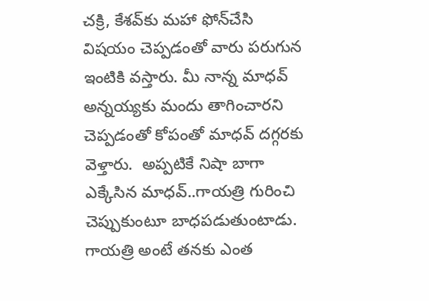చక్రి, కేశవ్‌కు మహా ఫోన్‌చేసి విషయం చెప్పడంతో వారు పరుగున ఇంటికి వస్తారు. మీ నాన్న మాధవ్‌ అన్నయ్యకు మందు తాగించారని చెప్పడంతో కోపంతో మాధవ్‌ దగ్గరకు వెళ్తారు.  అప్పటికే నిషా బాగా ఎక్కేసిన మాధవ్‌..గాయత్రి గురించి చెప్పుకుంటూ బాధపడుతుంటాడు. గాయత్రి అంటే తనకు ఎంత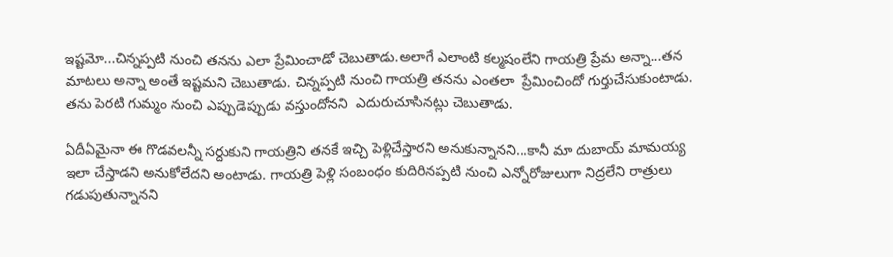ఇష్టమో...చిన్నప్పటి నుంచి తనను ఎలా ప్రేమించాడో చెబుతాడు.అలాగే ఎలాంటి కల్మషంలేని గాయత్రి ప్రేమ అన్నా...తన మాటలు అన్నా అంతే ఇష్టమని చెబుతాడు. చిన్నప్పటి నుంచి గాయత్రి తనను ఎంతలా  ప్రేమించిందో గుర్తుచేసుకుంటాడు. తను పెరటి గుమ్మం నుంచి ఎప్పుడెప్పుడు వస్తుందోనని  ఎదురుచూసినట్లు చెబుతాడు.

ఏదీఏమైనా ఈ గొడవలన్నీ సర్దుకుని గాయత్రిని తనకే ఇచ్చి పెళ్లిచేస్తారని అనుకున్నానని...కానీ మా దుబాయ్‌ మామయ్య ఇలా చేస్తాడని అనుకోలేదని అంటాడు. గాయత్రి పెళ్లి సంబంధం కుదిరినప్పటి నుంచి ఎన్నోరోజులుగా నిద్రలేని రాత్రులు గడుపుతున్నానని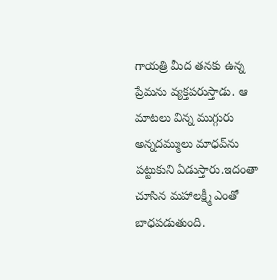గాయత్రి మీద తనకు ఉన్న ప్రేమను వ్యక్తపరుస్తాడు. ఆ మాటలు విన్న ముగ్గురు అన్నదమ్ములు మాధవ్‌ను పట్టుకుని ఏడుస్తారు.ఇదంతా చూసిన మహాలక్ష్మీ ఎంతో బాధపడుతుంది.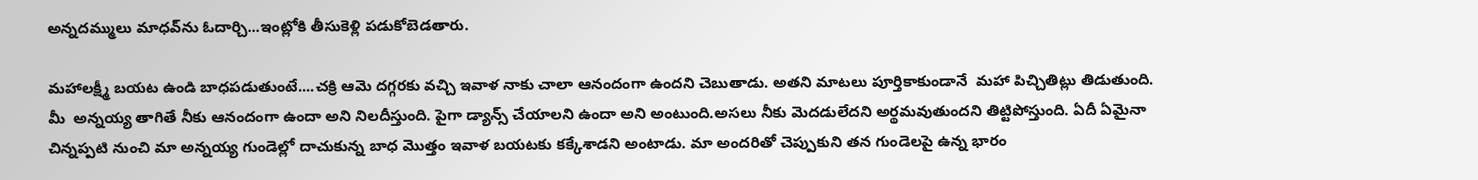అన్నదమ్ములు మాధవ్‌ను ఓదార్చి...ఇంట్లోకి తీసుకెళ్లి పడుకోబెడతారు.

మహాలక్ష్మీ బయట ఉండి బాధపడుతుంటే....చక్రి ఆమె దగ్గరకు వచ్చి ఇవాళ నాకు చాలా ఆనందంగా ఉందని చెబుతాడు. అతని మాటలు పూర్తికాకుండానే  మహా పిచ్చితిట్లు తిడుతుంది. మీ  అన్నయ్య తాగితే నీకు ఆనందంగా ఉందా అని నిలదీస్తుంది. పైగా డ్యాన్స్ చేయాలని ఉందా అని అంటుంది.అసలు నీకు మెదడులేదని అర్థమవుతుందని తిట్టిపోస్తుంది. ఏదీ ఏమైనా చిన్నప్పటి నుంచి మా అన్నయ్య గుండెల్లో దాచుకున్న బాధ మొత్తం ఇవాళ బయటకు కక్కేశాడని అంటాడు. మా అందరితో చెప్పుకుని తన గుండెలపై ఉన్న భారం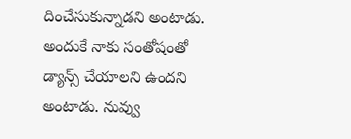దించేసుకున్నాడని అంటాడు. అందుకే నాకు సంతోషంతో డ్యాన్స్ చేయాలని ఉందని అంటాడు. నువ్వు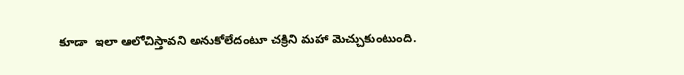కూడా  ఇలా ఆలోచిస్తావని అనుకోలేదంటూ చక్రిని మహా మెచ్చుకుంటుంది.